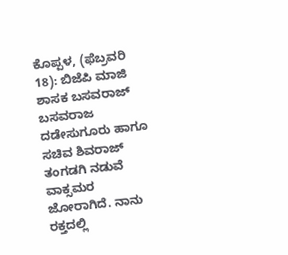ಕೊಪ್ಪಳ, (ಫೆಬ್ರವರಿ 18): ಬಿಜೆಪಿ ಮಾಜಿ ಶಾಸಕ ಬಸವರಾಜ್ ಬಸವರಾಜ ದಡೇಸುಗೂರು ಹಾಗೂ ಸಚಿವ ಶಿವರಾಜ್ ತಂಗಡಗಿ ನಡುವೆ ವಾಕ್ಸಮರ ಜೋರಾಗಿದೆ. ನಾನು ರಕ್ತದಲ್ಲಿ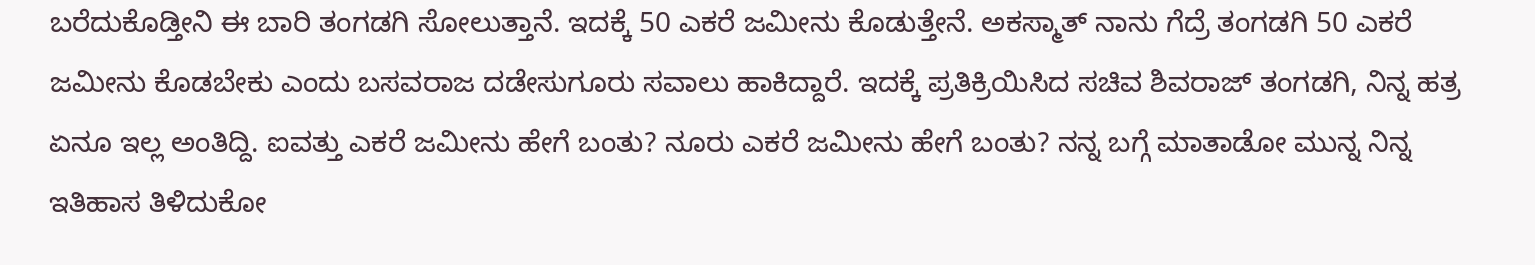ಬರೆದುಕೊಡ್ತೀನಿ ಈ ಬಾರಿ ತಂಗಡಗಿ ಸೋಲುತ್ತಾನೆ. ಇದಕ್ಕೆ 50 ಎಕರೆ ಜಮೀನು ಕೊಡುತ್ತೇನೆ. ಅಕಸ್ಮಾತ್ ನಾನು ಗೆದ್ರೆ ತಂಗಡಗಿ 50 ಎಕರೆ ಜಮೀನು ಕೊಡಬೇಕು ಎಂದು ಬಸವರಾಜ ದಡೇಸುಗೂರು ಸವಾಲು ಹಾಕಿದ್ದಾರೆ. ಇದಕ್ಕೆ ಪ್ರತಿಕ್ರಿಯಿಸಿದ ಸಚಿವ ಶಿವರಾಜ್ ತಂಗಡಗಿ, ನಿನ್ನ ಹತ್ರ ಏನೂ ಇಲ್ಲ ಅಂತಿದ್ದಿ. ಐವತ್ತು ಎಕರೆ ಜಮೀನು ಹೇಗೆ ಬಂತು? ನೂರು ಎಕರೆ ಜಮೀನು ಹೇಗೆ ಬಂತು? ನನ್ನ ಬಗ್ಗೆ ಮಾತಾಡೋ ಮುನ್ನ ನಿನ್ನ ಇತಿಹಾಸ ತಿಳಿದುಕೋ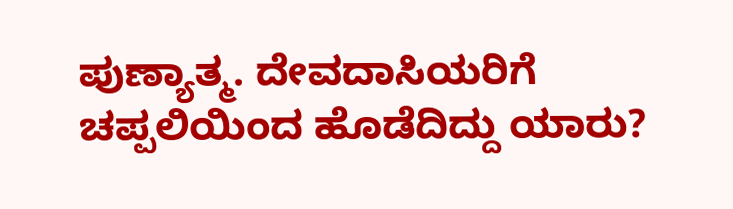ಪುಣ್ಯಾತ್ಮ. ದೇವದಾಸಿಯರಿಗೆ ಚಪ್ಪಲಿಯಿಂದ ಹೊಡೆದಿದ್ದು ಯಾರು?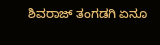ಶಿವರಾಜ್ ತಂಗಡಗಿ ಏನೂ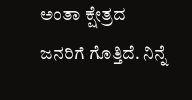ಅಂತಾ ಕ್ಷೇತ್ರದ ಜನರಿಗೆ ಗೊತ್ತಿದೆ. ನಿನ್ನೆ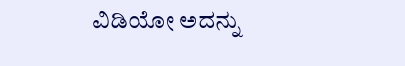ವಿಡಿಯೋ ಅದನ್ನು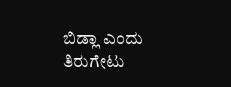ಬಿಡ್ಲಾ ಎಂದು ತಿರುಗೇಟು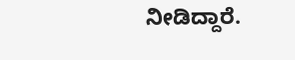ನೀಡಿದ್ದಾರೆ.